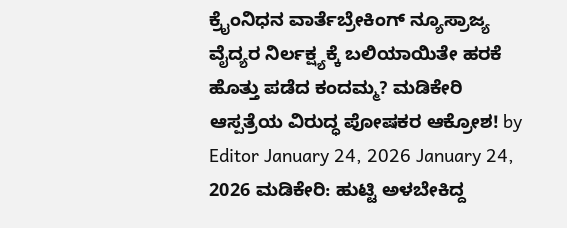ಕ್ರೈಂನಿಧನ ವಾರ್ತೆಬ್ರೇಕಿಂಗ್ ನ್ಯೂಸ್ರಾಜ್ಯ ವೈದ್ಯರ ನಿರ್ಲಕ್ಷ್ಯಕ್ಕೆ ಬಲಿಯಾಯಿತೇ ಹರಕೆ ಹೊತ್ತು ಪಡೆದ ಕಂದಮ್ಮ? ಮಡಿಕೇರಿ ಆಸ್ಪತ್ರೆಯ ವಿರುದ್ಧ ಪೋಷಕರ ಆಕ್ರೋಶ! by Editor January 24, 2026 January 24, 2026 ಮಡಿಕೇರಿ: ಹುಟ್ಟಿ ಅಳಬೇಕಿದ್ದ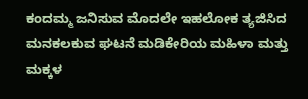ಕಂದಮ್ಮ ಜನಿಸುವ ಮೊದಲೇ ಇಹಲೋಕ ತ್ಯಜಿಸಿದ ಮನಕಲಕುವ ಘಟನೆ ಮಡಿಕೇರಿಯ ಮಹಿಳಾ ಮತ್ತು ಮಕ್ಕಳ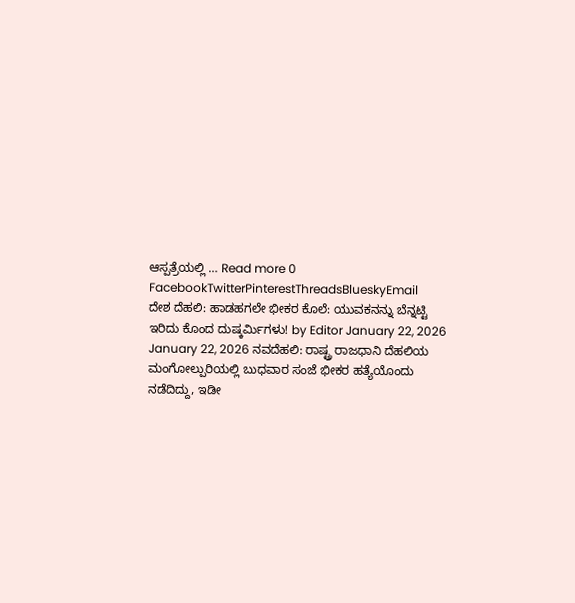ಆಸ್ಪತ್ರೆಯಲ್ಲಿ … Read more 0 FacebookTwitterPinterestThreadsBlueskyEmail
ದೇಶ ದೆಹಲಿ: ಹಾಡಹಗಲೇ ಭೀಕರ ಕೊಲೆ: ಯುವಕನನ್ನು ಬೆನ್ನಟ್ಟಿ ಇರಿದು ಕೊಂದ ದುಷ್ಕರ್ಮಿಗಳು! by Editor January 22, 2026 January 22, 2026 ನವದೆಹಲಿ: ರಾಷ್ಟ್ರ ರಾಜಧಾನಿ ದೆಹಲಿಯ ಮಂಗೋಲ್ಪುರಿಯಲ್ಲಿ ಬುಧವಾರ ಸಂಜೆ ಭೀಕರ ಹತ್ಯೆಯೊಂದು ನಡೆದಿದ್ದು, ಇಡೀ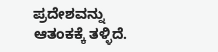ಪ್ರದೇಶವನ್ನು ಆತಂಕಕ್ಕೆ ತಳ್ಳಿದೆ.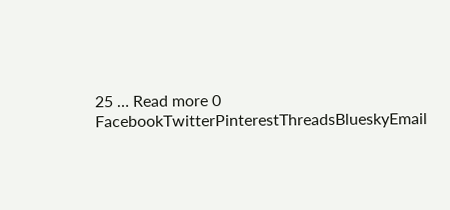25 … Read more 0 FacebookTwitterPinterestThreadsBlueskyEmail